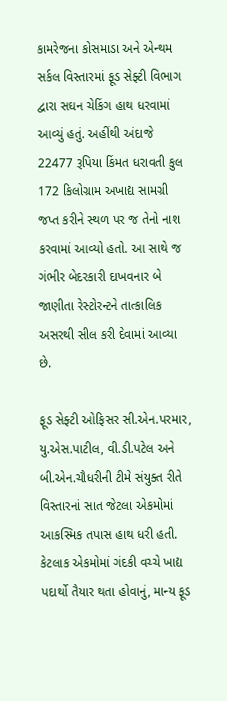કામરેજના કોસમાડા અને એન્થમ સર્કલ વિસ્તારમાં ફૂડ સેફ્ટી વિભાગ દ્વારા સઘન ચેકિંગ હાથ ધરવામાં આવ્યું હતું. અહીંથી અંદાજે 22477 રૂપિયા કિંમત ધરાવતી કુલ 172 કિલોગ્રામ અખાદ્ય સામગ્રી જપ્ત કરીને સ્થળ પર જ તેનો નાશ કરવામાં આવ્યો હતો. આ સાથે જ ગંભીર બેદરકારી દાખવનાર બે જાણીતા રેસ્ટોરન્ટને તાત્કાલિક અસરથી સીલ કરી દેવામાં આવ્યા છે.

ફૂડ સેફ્ટી ઓફિસર સી.એન.પરમાર, યુ.એસ.પાટીલ, વી.ડી.પટેલ અને બી.એન.ચૌધરીની ટીમે સંયુક્ત રીતે વિસ્તારનાં સાત જેટલા એકમોમાં આકસ્મિક તપાસ હાથ ધરી હતી. કેટલાક એકમોમાં ગંદકી વચ્ચે ખાદ્ય પદાર્થો તૈયાર થતા હોવાનું, માન્ય ફૂડ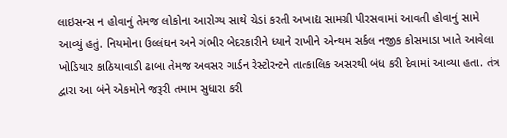લાઇસન્સ ન હોવાનું તેમજ લોકોના આરોગ્ય સાથે ચેડાં કરતી અખાદ્ય સામગ્રી પીરસવામાં આવતી હોવાનું સામે આવ્યું હતું. નિયમોના ઉલ્લંઘન અને ગંભીર બેદરકારીને ધ્યાને રાખીને એન્થમ સર્કલ નજીક કોસમાડા ખાતે આવેલા ખોડિયાર કાઠિયાવાડી ઢાબા તેમજ અવસર ગાર્ડન રેસ્ટોરન્ટને તાત્કાલિક અસરથી બંધ કરી દેવામાં આવ્યા હતા. તંત્ર દ્વારા આ બંને એકમોને જરૂરી તમામ સુધારા કરી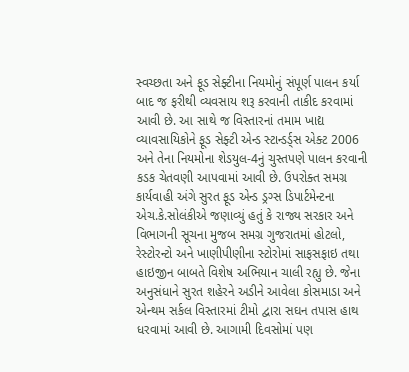સ્વચ્છતા અને ફૂડ સેફ્ટીના નિયમોનું સંપૂર્ણ પાલન કર્યા બાદ જ ફરીથી વ્યવસાય શરૂ કરવાની તાકીદ કરવામાં આવી છે. આ સાથે જ વિસ્તારનાં તમામ ખાદ્ય વ્યાવસાયિકોને ફૂડ સેફ્ટી એન્ડ સ્ટાન્ડર્ડ્સ એક્ટ 2006 અને તેના નિયમોના શેડયુલ-4નું ચુસ્તપણે પાલન કરવાની કડક ચેતવણી આપવામાં આવી છે. ઉપરોક્ત સમગ્ર કાર્યવાહી અંગે સુરત ફૂડ એન્ડ ડ્રગ્સ ડિપાર્ટમેન્ટના એચ.કે.સોલંકીએ જણાવ્યું હતું કે રાજ્ય સરકાર અને વિભાગની સૂચના મુજબ સમગ્ર ગુજરાતમાં હોટલો, રેસ્ટોરન્ટો અને ખાણીપીણીના સ્ટોરોમાં સાફસફાઇ તથા હાઇજીન બાબતે વિશેષ અભિયાન ચાલી રહ્યુ છે. જેના અનુસંધાને સુરત શહેરને અડીને આવેલા કોસમાડા અને એન્થમ સર્કલ વિસ્તારમાં ટીમો દ્વારા સઘન તપાસ હાથ ધરવામાં આવી છે. આગામી દિવસોમાં પણ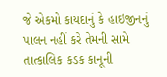જે એકમો કાયદાનું કે હાઇજીનનું પાલન નહીં કરે તેમની સામે તાત્કાલિક કડક કાનૂની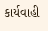કાર્યવાહી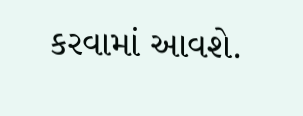કરવામાં આવશે.